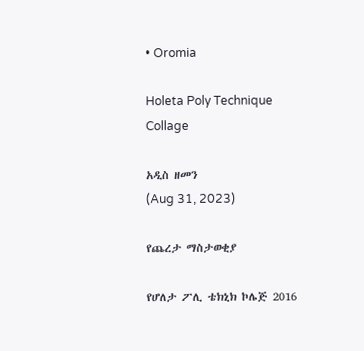• Oromia

Holeta Poly Technique Collage

አዲስ ዘመን
(Aug 31, 2023)

የጨረታ ማስታወቂያ

የሆለታ ፖሊ ቴክኒክ ኮሌጅ 2016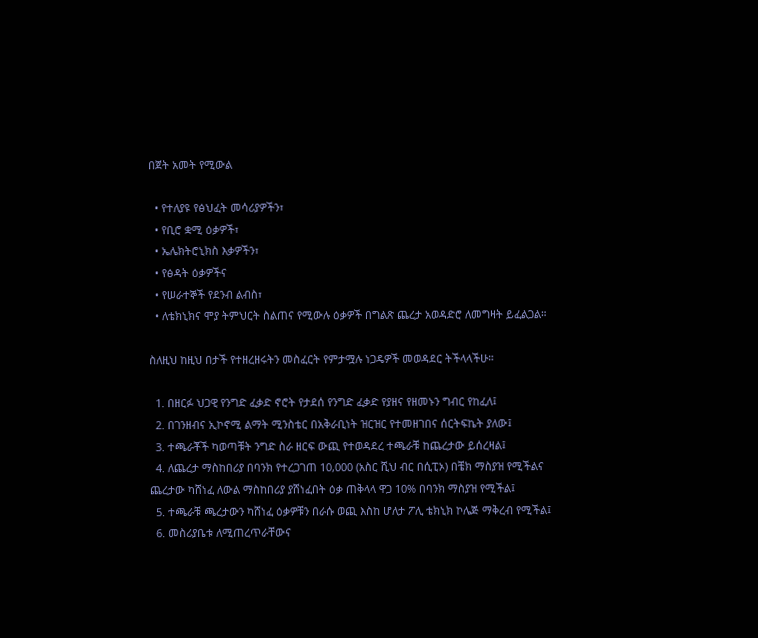በጀት አመት የሚውል

  • የተለያዩ የፅህፈት መሳሪያዎችን፣
  • የቢሮ ቋሚ ዕቃዎች፣
  • ኤሌክትሮኒክስ እቃዎችን፣
  • የፅዳት ዕቃዎችና
  • የሠራተኞች የደንብ ልብስ፣
  • ለቴክኒክና ሞያ ትምህርት ስልጠና የሚውሉ ዕቃዎች በግልጽ ጨረታ አወዳድሮ ለመግዛት ይፈልጋል።

ስለዚህ ከዚህ በታች የተዘረዘሩትን መስፈርት የምታሟሉ ነጋዴዎች መወዳደር ትችላላችሁ።

  1. በዘርፉ ህጋዊ የንግድ ፈቃድ ኖሮት የታደሰ የንግድ ፈቃድ የያዘና የዘመኑን ግብር የከፈለ፤
  2. በገንዘብና ኢኮኖሚ ልማት ሚንስቴር በአቅራቢነት ዝርዝር የተመዘገበና ሰርትፍኬት ያለው፤
  3. ተጫራቾች ካወጣቹት ንግድ ስራ ዘርፍ ውጪ የተወዳደረ ተጫራቹ ከጨረታው ይሰረዛል፤
  4. ለጨረታ ማስከበሪያ በባንክ የተረጋገጠ 10,000 (አስር ሺህ ብር በሲፒኦ) በቼክ ማስያዝ የሚችልና ጨረታው ካሸነፈ ለውል ማስከበሪያ ያሸነፈበት ዕቃ ጠቅላላ ዋጋ 10% በባንክ ማስያዝ የሚችል፤
  5. ተጫራቹ ጫረታውን ካሸነፈ ዕቃዎቹን በራሱ ወጪ እስከ ሆለታ ፖሊ ቴክኒክ ኮሌጅ ማቅረብ የሚችል፤
  6. መስሪያቤቱ ለሚጠረጥራቸውና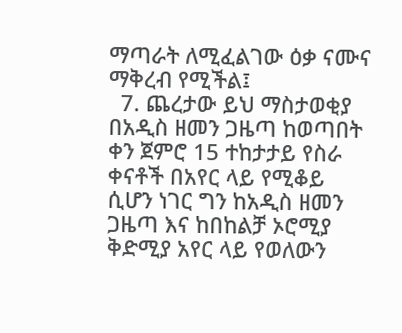ማጣራት ለሚፈልገው ዕቃ ናሙና ማቅረብ የሚችል፤
  7. ጨረታው ይህ ማስታወቂያ በአዲስ ዘመን ጋዜጣ ከወጣበት ቀን ጀምሮ 15 ተከታታይ የስራ ቀናቶች በአየር ላይ የሚቆይ ሲሆን ነገር ግን ከአዲስ ዘመን ጋዜጣ እና ከበከልቻ ኦሮሚያ ቅድሚያ አየር ላይ የወለውን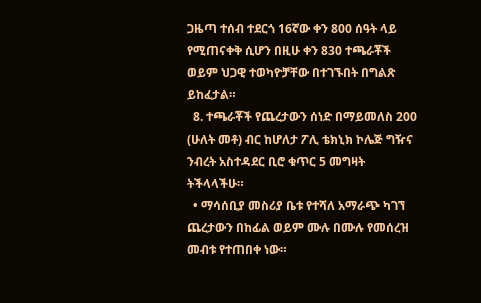ጋዜጣ ተሰብ ተደርጎ 16ኛው ቀን 800 ሰዓት ላይ የሚጠናቀቅ ሲሆን በዚሁ ቀን 830 ተጫራቾች ወይም ህጋዊ ተወካዮቻቸው በተገኙበት በግልጽ ይከፈታል።
  8. ተጫራቾች የጨረታውን ሰነድ በማይመለስ 200 (ሁለት መቶ) ብር ከሆለታ ፖሊ ቴክኒክ ኮሌጅ ግዥና ንብረት አስተዳደር ቢሮ ቁጥር 5 መግዛት ትችላላችሁ።
  • ማሳሰቢያ መስሪያ ቤቱ የተሻለ አማራጭ ካገኘ ጨረታውን በከፊል ወይም ሙሉ በሙሉ የመሰረዝ መብቱ የተጠበቀ ነው።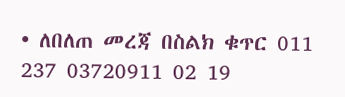• ለበለጠ መረጃ በስልክ ቁጥር 011 237 03720911 02 19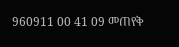960911 00 41 09 መጠየቅ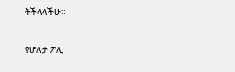ትችላላችሁ።

የሆለታ ፖሊ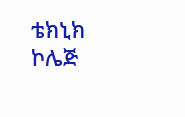ቴክኒክ ኮሌጅ